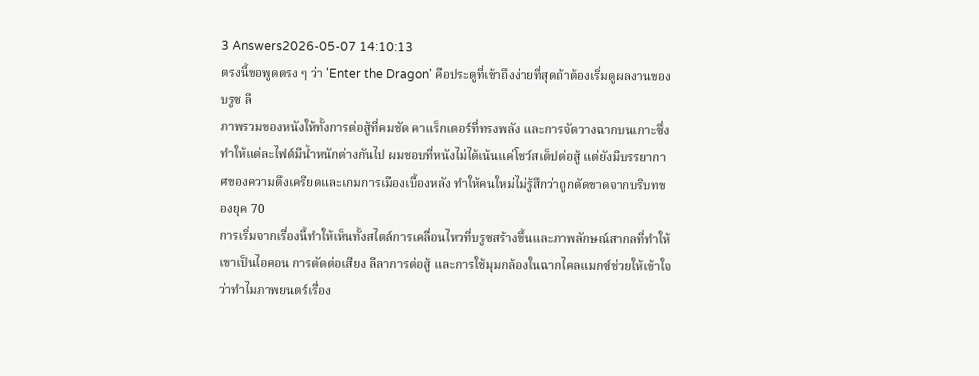3 Answers2026-05-07 14:10:13
ตรงนี้ขอพูดตรง ๆ ว่า 'Enter the Dragon' คือประตูที่เข้าถึงง่ายที่สุดถ้าต้องเริ่มดูผลงานของบรูซ ลี
ภาพรวมของหนังให้ทั้งการต่อสู้ที่คมชัด คาแร็กเตอร์ที่ทรงพลัง และการจัดวางฉากบนเกาะซึ่งทำให้แต่ละไฟต์มีน้ำหนักต่างกันไป ผมชอบที่หนังไม่ได้เน้นแค่โชว์สเต็ปต่อสู้ แต่ยังมีบรรยากาศของความตึงเครียดและเกมการเมืองเบื้องหลัง ทำให้คนใหม่ไม่รู้สึกว่าถูกตัดขาดจากบริบทของยุค 70
การเริ่มจากเรื่องนี้ทำให้เห็นทั้งสไตล์การเคลื่อนไหวที่บรูซสร้างขึ้นและภาพลักษณ์สากลที่ทำให้เขาเป็นไอคอน การตัดต่อเสียง ลีลาการต่อสู้ และการใช้มุมกล้องในฉากไคลแมกซ์ช่วยให้เข้าใจว่าทำไมภาพยนตร์เรื่อง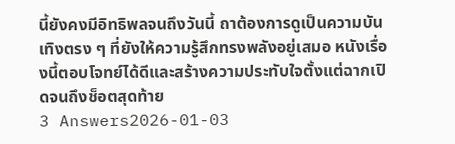นี้ยังคงมีอิทธิพลจนถึงวันนี้ ถาต้องการดูเป็นความบันเทิงตรง ๆ ที่ยังให้ความรู้สึกทรงพลังอยู่เสมอ หนังเรื่องนี้ตอบโจทย์ได้ดีและสร้างความประทับใจตั้งแต่ฉากเปิดจนถึงช็อตสุดท้าย
3 Answers2026-01-03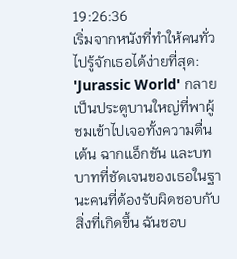19:26:36
เริ่มจากหนังที่ทำให้คนทั่วไปรู้จักเธอได้ง่ายที่สุด: 'Jurassic World' กลายเป็นประตูบานใหญ่ที่พาผู้ชมเข้าไปเจอทั้งความตื่นเต้น ฉากแอ็กชัน และบทบาทที่ชัดเจนของเธอในฐานะคนที่ต้องรับผิดชอบกับสิ่งที่เกิดขึ้น ฉันชอบ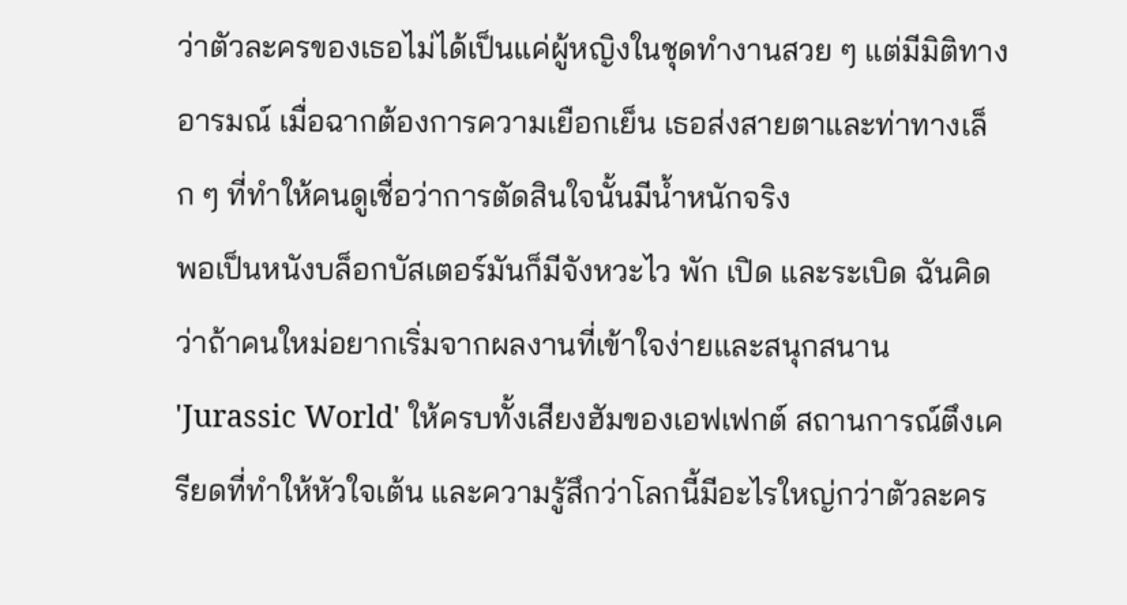ว่าตัวละครของเธอไม่ได้เป็นแค่ผู้หญิงในชุดทำงานสวย ๆ แต่มีมิติทางอารมณ์ เมื่อฉากต้องการความเยือกเย็น เธอส่งสายตาและท่าทางเล็ก ๆ ที่ทำให้คนดูเชื่อว่าการตัดสินใจนั้นมีน้ำหนักจริง
พอเป็นหนังบล็อกบัสเตอร์มันก็มีจังหวะไว พัก เปิด และระเบิด ฉันคิดว่าถ้าคนใหม่อยากเริ่มจากผลงานที่เข้าใจง่ายและสนุกสนาน 'Jurassic World' ให้ครบทั้งเสียงฮัมของเอฟเฟกต์ สถานการณ์ตึงเครียดที่ทำให้หัวใจเต้น และความรู้สึกว่าโลกนี้มีอะไรใหญ่กว่าตัวละคร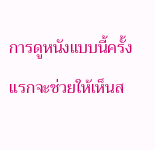การดูหนังแบบนี้ครั้งแรกจะช่วยให้เห็นส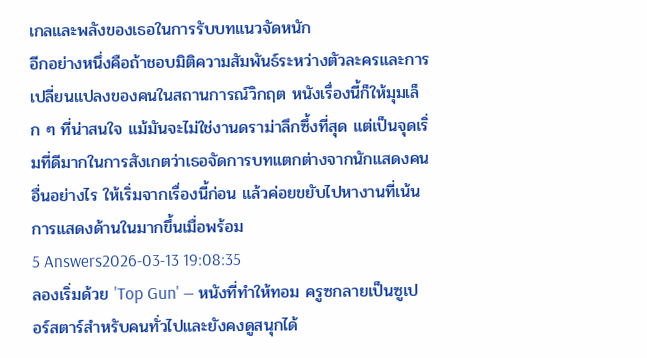เกลและพลังของเธอในการรับบทแนวจัดหนัก
อีกอย่างหนึ่งคือถ้าชอบมิติความสัมพันธ์ระหว่างตัวละครและการเปลี่ยนแปลงของคนในสถานการณ์วิกฤต หนังเรื่องนี้ก็ให้มุมเล็ก ๆ ที่น่าสนใจ แม้มันจะไม่ใช่งานดราม่าลึกซึ้งที่สุด แต่เป็นจุดเริ่มที่ดีมากในการสังเกตว่าเธอจัดการบทแตกต่างจากนักแสดงคนอื่นอย่างไร ให้เริ่มจากเรื่องนี้ก่อน แล้วค่อยขยับไปหางานที่เน้นการแสดงด้านในมากขึ้นเมื่อพร้อม
5 Answers2026-03-13 19:08:35
ลองเริ่มด้วย 'Top Gun' — หนังที่ทำให้ทอม ครูซกลายเป็นซูเปอร์สตาร์สำหรับคนทั่วไปและยังคงดูสนุกได้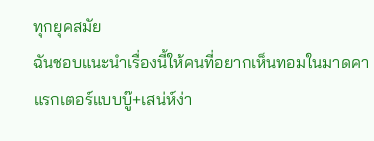ทุกยุคสมัย
ฉันชอบแนะนำเรื่องนี้ให้คนที่อยากเห็นทอมในมาดคาแรกเตอร์แบบบู๊+เสน่ห์ง่า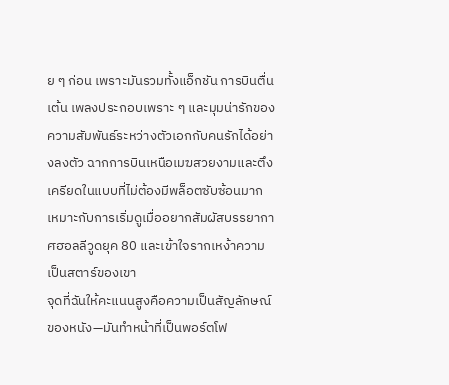ย ๆ ก่อน เพราะมันรวมทั้งแอ็กชัน การบินตื่นเต้น เพลงประกอบเพราะ ๆ และมุมน่ารักของความสัมพันธ์ระหว่างตัวเอกกับคนรักได้อย่างลงตัว ฉากการบินเหนือเมฆสวยงามและตึงเครียดในแบบที่ไม่ต้องมีพล็อตซับซ้อนมาก เหมาะกับการเริ่มดูเมื่ออยากสัมผัสบรรยากาศฮอลลีวูดยุค 80 และเข้าใจรากเหง้าความเป็นสตาร์ของเขา
จุดที่ฉันให้คะแนนสูงคือความเป็นสัญลักษณ์ของหนัง—มันทำหน้าที่เป็นพอร์ตโฟ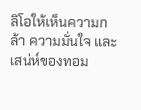ลิโอให้เห็นความกล้า ความมั่นใจ และเสน่ห์ของทอม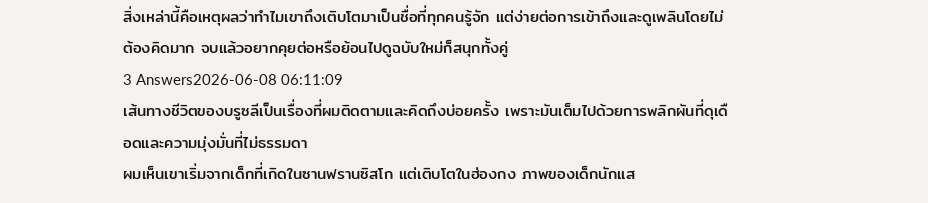สิ่งเหล่านี้คือเหตุผลว่าทำไมเขาถึงเติบโตมาเป็นชื่อที่ทุกคนรู้จัก แต่ง่ายต่อการเข้าถึงและดูเพลินโดยไม่ต้องคิดมาก จบแล้วอยากคุยต่อหรือย้อนไปดูฉบับใหม่ก็สนุกทั้งคู่
3 Answers2026-06-08 06:11:09
เส้นทางชีวิตของบรูซลีเป็นเรื่องที่ผมติดตามและคิดถึงบ่อยครั้ง เพราะมันเต็มไปด้วยการพลิกผันที่ดุเดือดและความมุ่งมั่นที่ไม่ธรรมดา
ผมเห็นเขาเริ่มจากเด็กที่เกิดในซานฟรานซิสโก แต่เติบโตในฮ่องกง ภาพของเด็กนักแส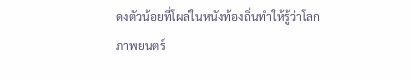ดงตัวน้อยที่โผล่ในหนังท้องถิ่นทำให้รู้ว่าโลกภาพยนตร์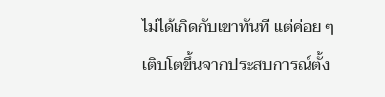ไม่ได้เกิดกับเขาทันที แต่ค่อย ๆ เติบโตขึ้นจากประสบการณ์ตั้ง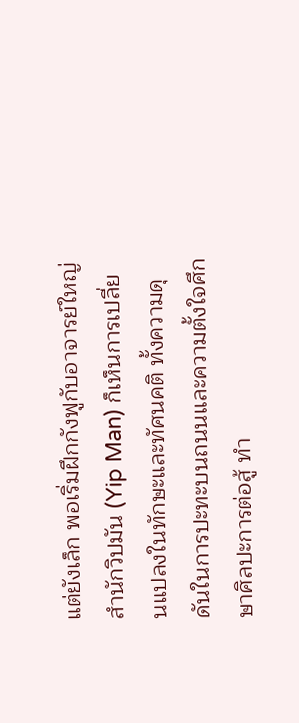แต่ยังเล็ก พอเริ่มฝึกกังฟูกับอาจารย์ใหญ่สำนักวิปมัน (Yip Man) ก็เห็นการเปลี่ยนแปลงในทักษะและทัศนคติ ทั้งความดุดันในการปะทะบนถนนและความตั้งใจศึกษาศิลปะการต่อสู้ ทำ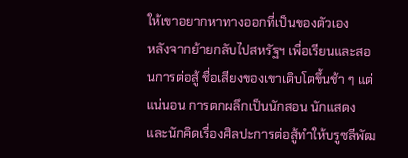ให้เขาอยากหาทางออกที่เป็นของตัวเอง
หลังจากย้ายกลับไปสหรัฐฯ เพื่อเรียนและสอนการต่อสู้ ชื่อเสียงของเขาเติบโตขึ้นช้า ๆ แต่แน่นอน การตกผลึกเป็นนักสอน นักแสดง และนักคิดเรื่องศิลปะการต่อสู้ทำให้บรูซลีพัฒ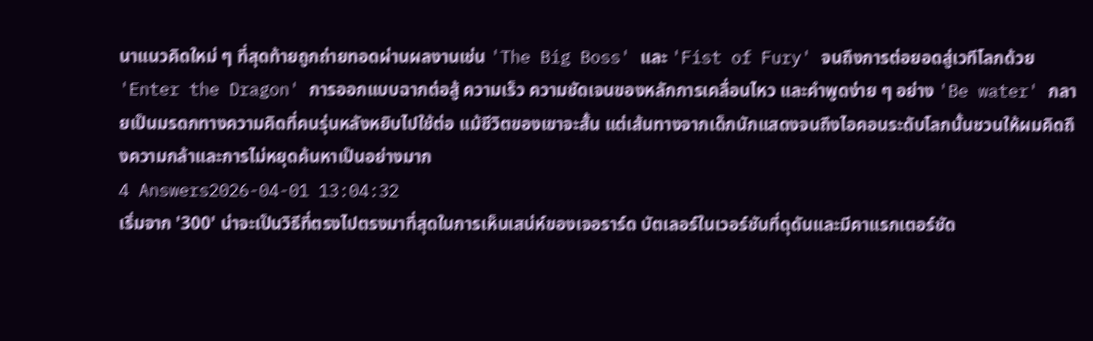นาแนวคิดใหม่ ๆ ที่สุดท้ายถูกถ่ายทอดผ่านผลงานเช่น 'The Big Boss' และ 'Fist of Fury' จนถึงการต่อยอดสู่เวทีโลกด้วย 'Enter the Dragon' การออกแบบฉากต่อสู้ ความเร็ว ความชัดเจนของหลักการเคลื่อนไหว และคำพูดง่าย ๆ อย่าง 'Be water' กลายเป็นมรดกทางความคิดที่คนรุ่นหลังหยิบไปใช้ต่อ แม้ชีวิตของเขาจะสั้น แต่เส้นทางจากเด็กนักแสดงจนถึงไอคอนระดับโลกนั้นชวนให้ผมคิดถึงความกล้าและการไม่หยุดค้นหาเป็นอย่างมาก
4 Answers2026-04-01 13:04:32
เริ่มจาก '300' น่าจะเป็นวิธีที่ตรงไปตรงมาที่สุดในการเห็นเสน่ห์ของเจอราร์ด บัตเลอร์ในเวอร์ชันที่ดุดันและมีคาแรกเตอร์ชัด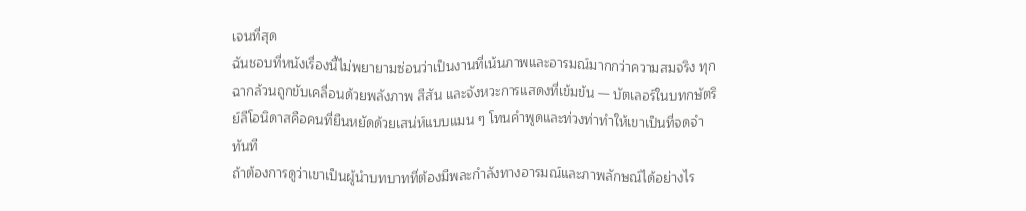เจนที่สุด
ฉันชอบที่หนังเรื่องนี้ไม่พยายามซ่อนว่าเป็นงานที่เน้นภาพและอารมณ์มากกว่าความสมจริง ทุกฉากล้วนถูกขับเคลื่อนด้วยพลังภาพ สีสัน และจังหวะการแสดงที่เข้มข้น — บัตเลอร์ในบทกษัตริย์ลีโอนิดาสคือคนที่ยืนหยัดด้วยเสน่ห์แบบแมน ๆ โทนคำพูดและท่วงท่าทำให้เขาเป็นที่จดจำทันที
ถ้าต้องการดูว่าเขาเป็นผู้นำบทบาทที่ต้องมีพละกำลังทางอารมณ์และภาพลักษณ์ได้อย่างไร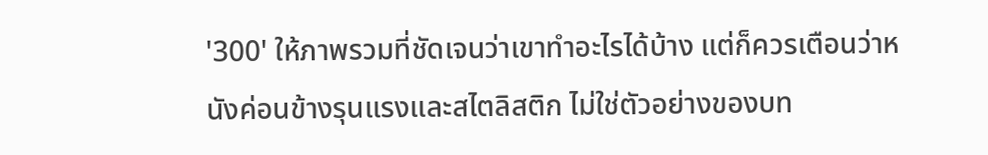'300' ให้ภาพรวมที่ชัดเจนว่าเขาทำอะไรได้บ้าง แต่ก็ควรเตือนว่าหนังค่อนข้างรุนแรงและสไตลิสติก ไม่ใช่ตัวอย่างของบท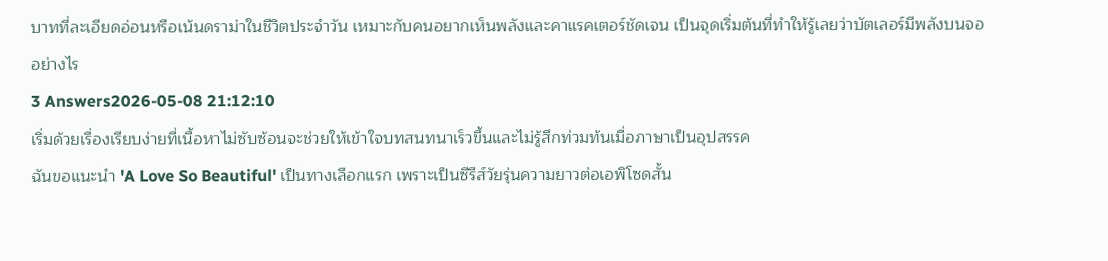บาทที่ละเอียดอ่อนหรือเน้นดราม่าในชีวิตประจำวัน เหมาะกับคนอยากเห็นพลังและคาแรคเตอร์ชัดเจน เป็นจุดเริ่มต้นที่ทำให้รู้เลยว่าบัตเลอร์มีพลังบนจออย่างไร
3 Answers2026-05-08 21:12:10
เริ่มด้วยเรื่องเรียบง่ายที่เนื้อหาไม่ซับซ้อนจะช่วยให้เข้าใจบทสนทนาเร็วขึ้นและไม่รู้สึกท่วมท้นเมื่อภาษาเป็นอุปสรรค
ฉันขอแนะนำ 'A Love So Beautiful' เป็นทางเลือกแรก เพราะเป็นซีรีส์วัยรุ่นความยาวต่อเอพิโซดสั้น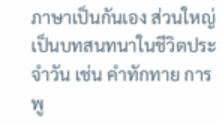ภาษาเป็นกันเอง ส่วนใหญ่เป็นบทสนทนาในชีวิตประจำวัน เช่น คำทักทาย การพู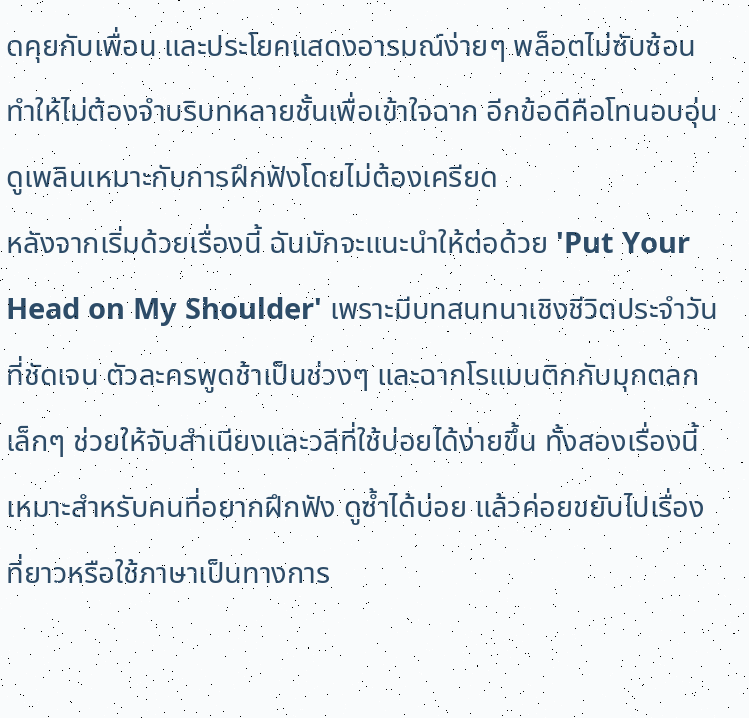ดคุยกับเพื่อน และประโยคแสดงอารมณ์ง่ายๆ พล็อตไม่ซับซ้อน ทำให้ไม่ต้องจำบริบทหลายชั้นเพื่อเข้าใจฉาก อีกข้อดีคือโทนอบอุ่น ดูเพลินเหมาะกับการฝึกฟังโดยไม่ต้องเครียด
หลังจากเริ่มด้วยเรื่องนี้ ฉันมักจะแนะนำให้ต่อด้วย 'Put Your Head on My Shoulder' เพราะมีบทสนทนาเชิงชีวิตประจำวันที่ชัดเจน ตัวละครพูดช้าเป็นช่วงๆ และฉากโรแมนติกกับมุกตลกเล็กๆ ช่วยให้จับสำเนียงและวลีที่ใช้บ่อยได้ง่ายขึ้น ทั้งสองเรื่องนี้เหมาะสำหรับคนที่อยากฝึกฟัง ดูซ้ำได้บ่อย แล้วค่อยขยับไปเรื่องที่ยาวหรือใช้ภาษาเป็นทางการ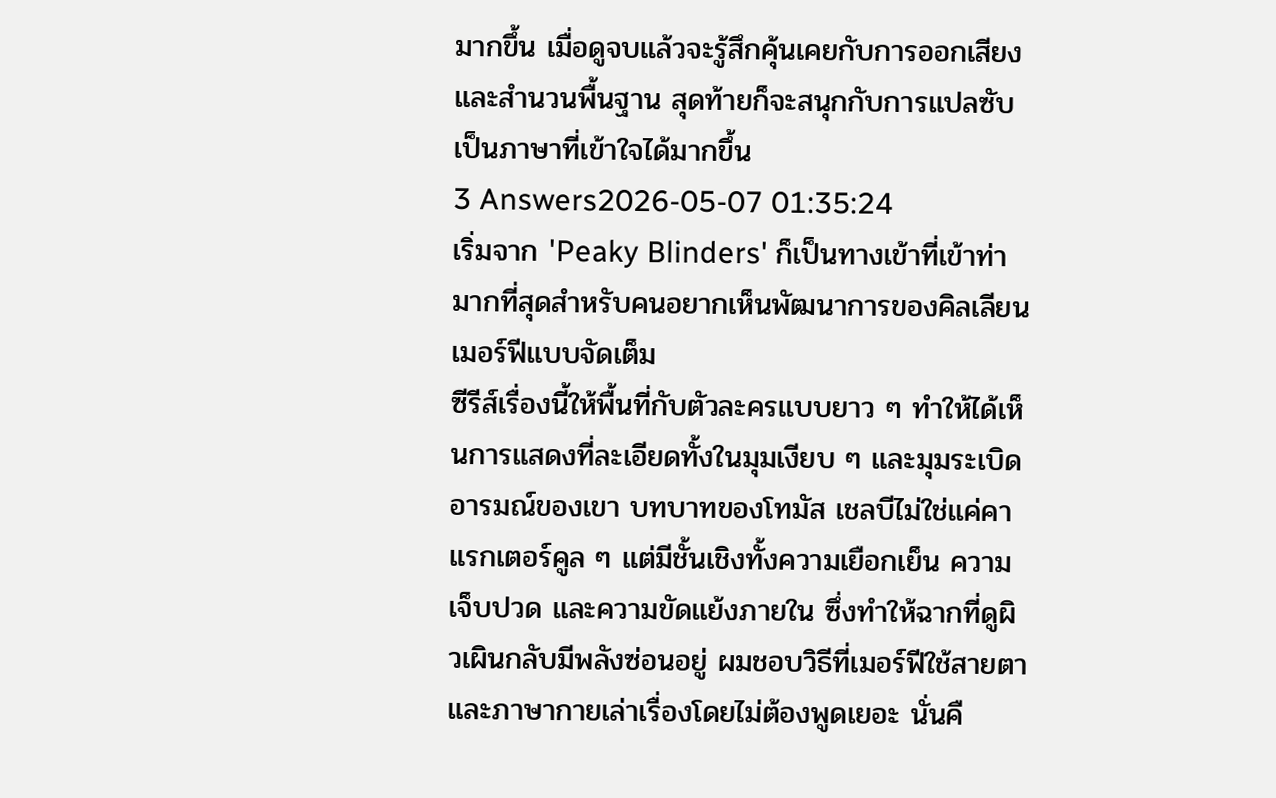มากขึ้น เมื่อดูจบแล้วจะรู้สึกคุ้นเคยกับการออกเสียงและสำนวนพื้นฐาน สุดท้ายก็จะสนุกกับการแปลซับเป็นภาษาที่เข้าใจได้มากขึ้น
3 Answers2026-05-07 01:35:24
เริ่มจาก 'Peaky Blinders' ก็เป็นทางเข้าที่เข้าท่ามากที่สุดสำหรับคนอยากเห็นพัฒนาการของคิลเลียน เมอร์ฟีแบบจัดเต็ม
ซีรีส์เรื่องนี้ให้พื้นที่กับตัวละครแบบยาว ๆ ทำให้ได้เห็นการแสดงที่ละเอียดทั้งในมุมเงียบ ๆ และมุมระเบิดอารมณ์ของเขา บทบาทของโทมัส เชลบีไม่ใช่แค่คาแรกเตอร์คูล ๆ แต่มีชั้นเชิงทั้งความเยือกเย็น ความเจ็บปวด และความขัดแย้งภายใน ซึ่งทำให้ฉากที่ดูผิวเผินกลับมีพลังซ่อนอยู่ ผมชอบวิธีที่เมอร์ฟีใช้สายตาและภาษากายเล่าเรื่องโดยไม่ต้องพูดเยอะ นั่นคื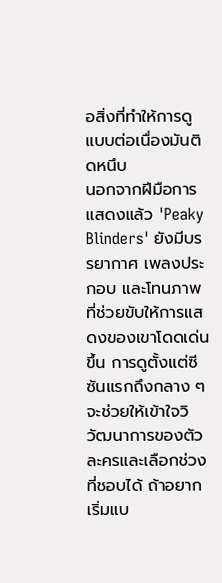อสิ่งที่ทำให้การดูแบบต่อเนื่องมันติดหนึบ
นอกจากฝีมือการแสดงแล้ว 'Peaky Blinders' ยังมีบรรยากาศ เพลงประกอบ และโทนภาพที่ช่วยขับให้การแสดงของเขาโดดเด่นขึ้น การดูตั้งแต่ซีซันแรกถึงกลาง ๆ จะช่วยให้เข้าใจวิวัฒนาการของตัวละครและเลือกช่วงที่ชอบได้ ถ้าอยากเริ่มแบ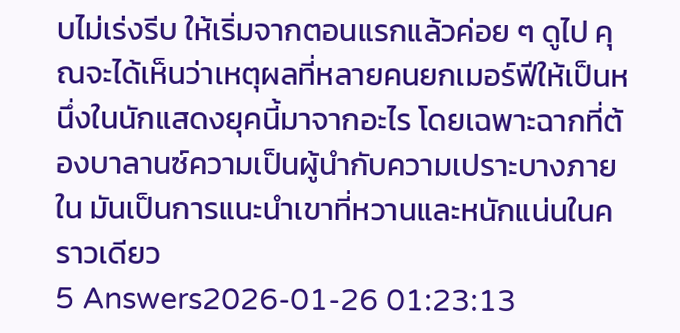บไม่เร่งรีบ ให้เริ่มจากตอนแรกแล้วค่อย ๆ ดูไป คุณจะได้เห็นว่าเหตุผลที่หลายคนยกเมอร์ฟีให้เป็นหนึ่งในนักแสดงยุคนี้มาจากอะไร โดยเฉพาะฉากที่ต้องบาลานซ์ความเป็นผู้นำกับความเปราะบางภายใน มันเป็นการแนะนำเขาที่หวานและหนักแน่นในคราวเดียว
5 Answers2026-01-26 01:23:13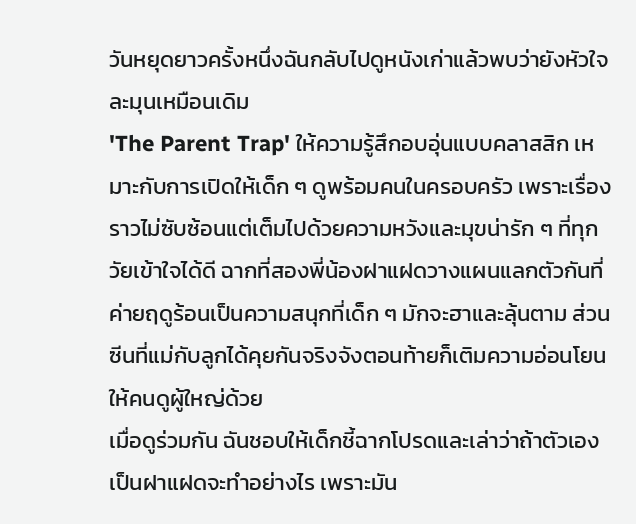วันหยุดยาวครั้งหนึ่งฉันกลับไปดูหนังเก่าแล้วพบว่ายังหัวใจละมุนเหมือนเดิม
'The Parent Trap' ให้ความรู้สึกอบอุ่นแบบคลาสสิก เหมาะกับการเปิดให้เด็ก ๆ ดูพร้อมคนในครอบครัว เพราะเรื่องราวไม่ซับซ้อนแต่เต็มไปด้วยความหวังและมุขน่ารัก ๆ ที่ทุกวัยเข้าใจได้ดี ฉากที่สองพี่น้องฝาแฝดวางแผนแลกตัวกันที่ค่ายฤดูร้อนเป็นความสนุกที่เด็ก ๆ มักจะฮาและลุ้นตาม ส่วนซีนที่แม่กับลูกได้คุยกันจริงจังตอนท้ายก็เติมความอ่อนโยนให้คนดูผู้ใหญ่ด้วย
เมื่อดูร่วมกัน ฉันชอบให้เด็กชี้ฉากโปรดและเล่าว่าถ้าตัวเองเป็นฝาแฝดจะทำอย่างไร เพราะมัน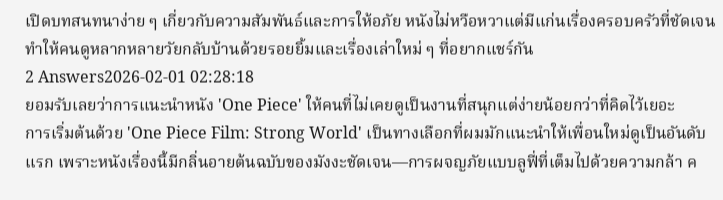เปิดบทสนทนาง่าย ๆ เกี่ยวกับความสัมพันธ์และการให้อภัย หนังไม่หวือหวาแต่มีแก่นเรื่องครอบครัวที่ชัดเจน ทำให้คนดูหลากหลายวัยกลับบ้านด้วยรอยยิ้มและเรื่องเล่าใหม่ ๆ ที่อยากแชร์กัน
2 Answers2026-02-01 02:28:18
ยอมรับเลยว่าการแนะนำหนัง 'One Piece' ให้คนที่ไม่เคยดูเป็นงานที่สนุกแต่ง่ายน้อยกว่าที่คิดไว้เยอะ
การเริ่มต้นด้วย 'One Piece Film: Strong World' เป็นทางเลือกที่ผมมักแนะนำให้เพื่อนใหม่ดูเป็นอันดับแรก เพราะหนังเรื่องนี้มีกลิ่นอายต้นฉบับของมังงะชัดเจน—การผจญภัยแบบลูฟี่ที่เต็มไปด้วยความกล้า ค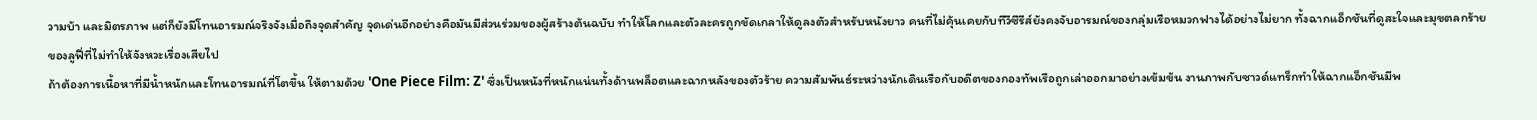วามบ้า และมิตรภาพ แต่ก็ยังมีโทนอารมณ์จริงจังเมื่อถึงจุดสำคัญ จุดเด่นอีกอย่างคือมันมีส่วนร่วมของผู้สร้างต้นฉบับ ทำให้โลกและตัวละครถูกขัดเกลาให้ดูลงตัวสำหรับหนังยาว คนที่ไม่คุ้นเคยกับทีวีซีรีส์ยังคงจับอารมณ์ของกลุ่มเรือหมวกฟางได้อย่างไม่ยาก ทั้งฉากแอ็กชันที่ดูสะใจและมุขตลกร้ายของลูฟี่ที่ไม่ทำให้จังหวะเรื่องเสียไป
ถ้าต้องการเนื้อหาที่มีน้ำหนักและโทนอารมณ์ที่โตขึ้น ให้ตามด้วย 'One Piece Film: Z' ซึ่งเป็นหนังที่หนักแน่นทั้งด้านพล็อตและฉากหลังของตัวร้าย ความสัมพันธ์ระหว่างนักเดินเรือกับอดีตของกองทัพเรือถูกเล่าออกมาอย่างเข้มข้น งานภาพกับซาวด์แทร็กทำให้ฉากแอ็กชันมีพ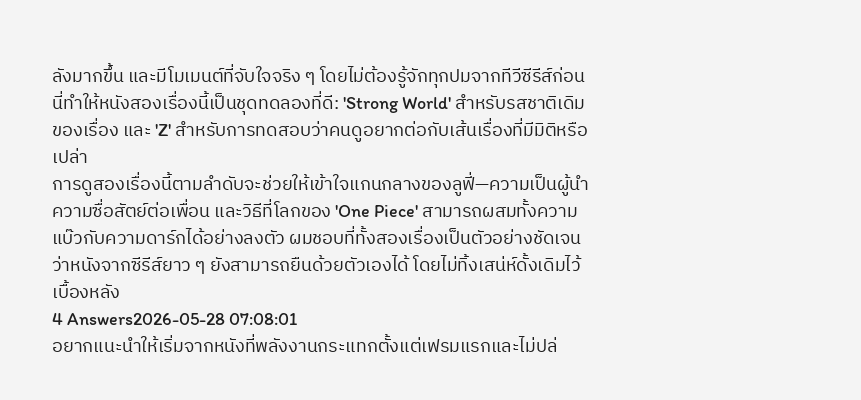ลังมากขึ้น และมีโมเมนต์ที่จับใจจริง ๆ โดยไม่ต้องรู้จักทุกปมจากทีวีซีรีส์ก่อน นี่ทำให้หนังสองเรื่องนี้เป็นชุดทดลองที่ดี: 'Strong World' สำหรับรสชาติเดิมของเรื่อง และ 'Z' สำหรับการทดสอบว่าคนดูอยากต่อกับเส้นเรื่องที่มีมิติหรือเปล่า
การดูสองเรื่องนี้ตามลำดับจะช่วยให้เข้าใจแกนกลางของลูฟี่—ความเป็นผู้นำ ความซื่อสัตย์ต่อเพื่อน และวิธีที่โลกของ 'One Piece' สามารถผสมทั้งความแบ๊วกับความดาร์กได้อย่างลงตัว ผมชอบที่ทั้งสองเรื่องเป็นตัวอย่างชัดเจนว่าหนังจากซีรีส์ยาว ๆ ยังสามารถยืนด้วยตัวเองได้ โดยไม่ทิ้งเสน่ห์ดั้งเดิมไว้เบื้องหลัง
4 Answers2026-05-28 07:08:01
อยากแนะนำให้เริ่มจากหนังที่พลังงานกระแทกตั้งแต่เฟรมแรกและไม่ปล่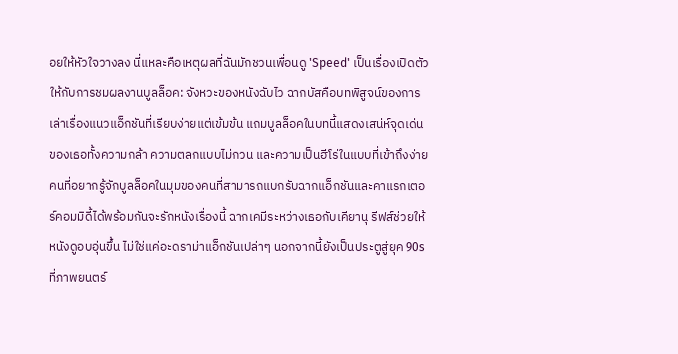อยให้หัวใจวางลง นี่แหละคือเหตุผลที่ฉันมักชวนเพื่อนดู 'Speed' เป็นเรื่องเปิดตัวให้กับการชมผลงานบูลล็อค: จังหวะของหนังฉับไว ฉากบัสคือบทพิสูจน์ของการเล่าเรื่องแนวแอ็กชันที่เรียบง่ายแต่เข้มข้น แถมบูลล็อคในบทนี้แสดงเสน่ห์จุดเด่นของเธอทั้งความกล้า ความตลกแบบไม่กวน และความเป็นฮีโร่ในแบบที่เข้าถึงง่าย
คนที่อยากรู้จักบูลล็อคในมุมของคนที่สามารถแบกรับฉากแอ็กชันและคาแรกเตอร์คอมมิดี้ได้พร้อมกันจะรักหนังเรื่องนี้ ฉากเคมีระหว่างเธอกับเคียานุ รีฟส์ช่วยให้หนังดูอบอุ่นขึ้น ไม่ใช่แค่อะดราม่าแอ็กชันเปล่าๆ นอกจากนี้ยังเป็นประตูสู่ยุค 90s ที่ภาพยนตร์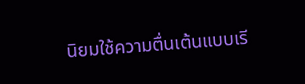นิยมใช้ความตื่นเต้นแบบเรี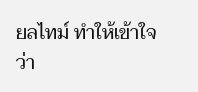ยลไทม์ ทำให้เข้าใจว่า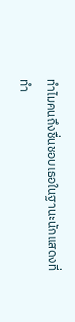ทำไมคนถึงชื่นชอบเธอในฐานะนักแสดงที่ทำ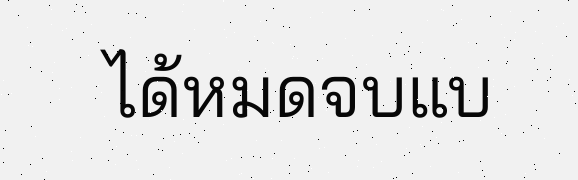ได้หมดจบแบ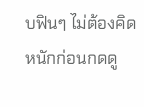บฟินๆ ไม่ต้องคิดหนักก่อนกดดู